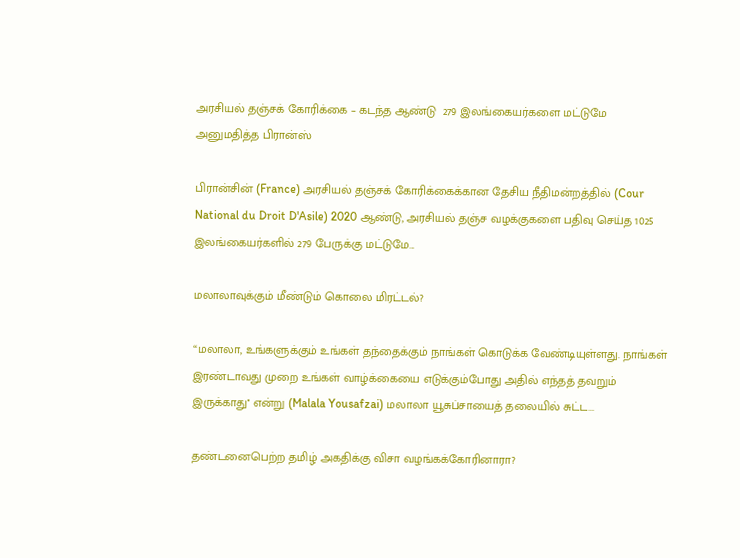அரசியல் தஞ்சக் கோரிக்கை – கடந்த ஆண்டு  279 இலங்கையர்களை மட்டுமே அனுமதித்த பிரான்ஸ்

பிரான்சின் (France) அரசியல் தஞ்சக் கோரிக்கைக்கான தேசிய நீதிமன்றத்தில் (Cour National du Droit D'Asile) 2020 ஆண்டு, அரசியல் தஞ்ச வழக்குகளை பதிவு செய்த 1025 இலங்கையர்களில் 279 பேருக்கு மட்டுமே...

மலாலாவுக்கும் மீண்டும் கொலை மிரட்டல்?

“மலாலா, உங்களுக்கும் உங்கள் தந்தைக்கும் நாங்கள் கொடுக்க வேண்டியுள்ளது. நாங்கள் இரண்டாவது முறை உங்கள் வாழ்க்கையை எடுக்கும்போது அதில் எந்தத் தவறும் இருக்காது'' என்று (Malala Yousafzai) மலாலா யூசுப்சாயைத் தலையில் சுட்ட...

தண்டனைபெற்ற தமிழ் அகதிக்கு விசா வழங்கக்கோரினாரா?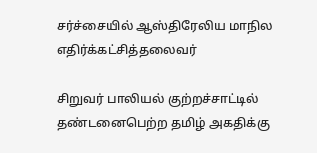சர்ச்சையில் ஆஸ்திரேலிய மாநில எதிர்க்கட்சித்தலைவர்

சிறுவர் பாலியல் குற்றச்சாட்டில் தண்டனைபெற்ற தமிழ் அகதிக்கு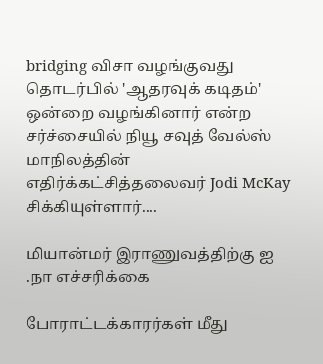bridging விசா வழங்குவது தொடர்பில் 'ஆதரவுக் கடிதம்' ஒன்றை வழங்கினார் என்ற சர்ச்சையில் நியூ சவுத் வேல்ஸ் மாநிலத்தின் எதிர்க்கட்சித்தலைவர் Jodi McKay சிக்கியுள்ளார்....

மியான்மர் இராணுவத்திற்கு ஐ .நா எச்சரிக்கை

போராட்டக்காரர்கள் மீது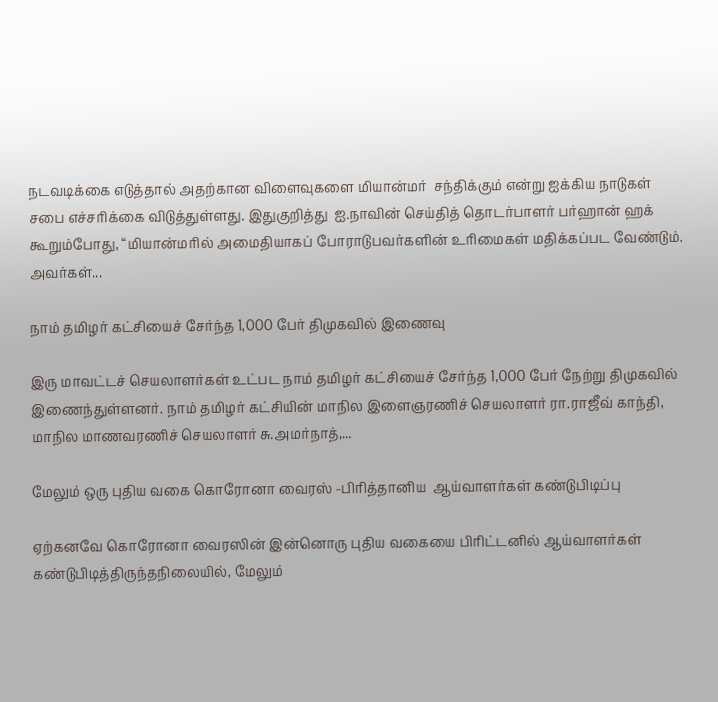நடவடிக்கை எடுத்தால் அதற்கான விளைவுகளை மியான்மர்  சந்திக்கும் என்று ஐக்கிய நாடுகள் சபை எச்சரிக்கை விடுத்துள்ளது. இதுகுறித்து  ஐ.நாவின் செய்தித் தொடர்பாளர் பர்ஹான் ஹக் கூறும்போது, “மியான்மரில் அமைதியாகப் போராடுபவர்களின் உரிமைகள் மதிக்கப்பட வேண்டும். அவர்கள்...

நாம் தமிழர் கட்சியைச் சேர்ந்த 1,000 பேர் திமுகவில் இணைவு

இரு மாவட்டச் செயலாளர்கள் உட்பட நாம் தமிழர் கட்சியைச் சேர்ந்த 1,000 பேர் நேற்று திமுகவில் இணைந்துள்ளனர். நாம் தமிழர் கட்சியின் மாநில இளைஞரணிச் செயலாளர் ரா.ராஜீவ் காந்தி, மாநில மாணவரணிச் செயலாளர் சு.அமர்நாத்,...

மேலும் ஒரு புதிய வகை கொரோனா வைரஸ் -பிரித்தானிய  ஆய்வாளர்கள் கண்டுபிடிப்பு

ஏற்கனவே கொரோனா வைரஸின் இன்னொரு புதிய வகையை பிரிட்டனில் ஆய்வாளர்கள் கண்டுபிடித்திருந்தநிலையில், மேலும்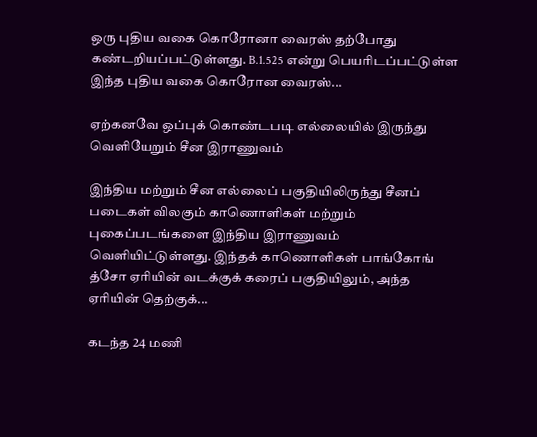ஒரு புதிய வகை கொரோனா வைரஸ் தற்போது கண்டறியப்பட்டுள்ளது. B.1.525 என்று பெயரிடப்பட்டுள்ள இந்த புதிய வகை கொரோன வைரஸ்...

ஏற்கனவே ஒப்புக் கொண்டபடி எல்லையில் இருந்து வெளியேறும் சீன இராணுவம்

இந்திய மற்றும் சீன எல்லைப் பகுதியிலிருந்து சீனப் படைகள் விலகும் காணொளிகள் மற்றும் புகைப்படங்களை இந்திய இராணுவம் வெளியிட்டுள்ளது. இந்தக் காணொளிகள் பாங்கோங் த்சோ ஏரியின் வடக்குக் கரைப் பகுதியிலும், அந்த ஏரியின் தெற்குக்...

கடந்த 24 மணி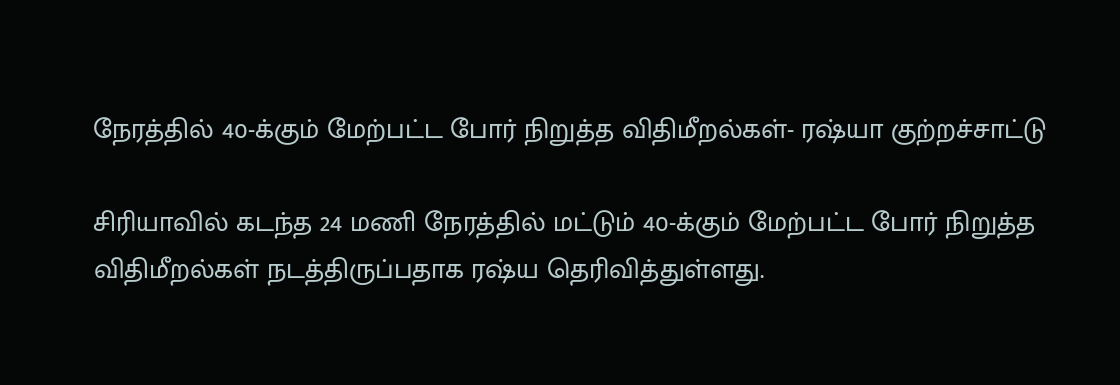நேரத்தில் 40-க்கும் மேற்பட்ட போர் நிறுத்த விதிமீறல்கள்- ரஷ்யா குற்றச்சாட்டு

சிரியாவில் கடந்த 24 மணி நேரத்தில் மட்டும் 40-க்கும் மேற்பட்ட போர் நிறுத்த விதிமீறல்கள் நடத்திருப்பதாக ரஷ்ய தெரிவித்துள்ளது.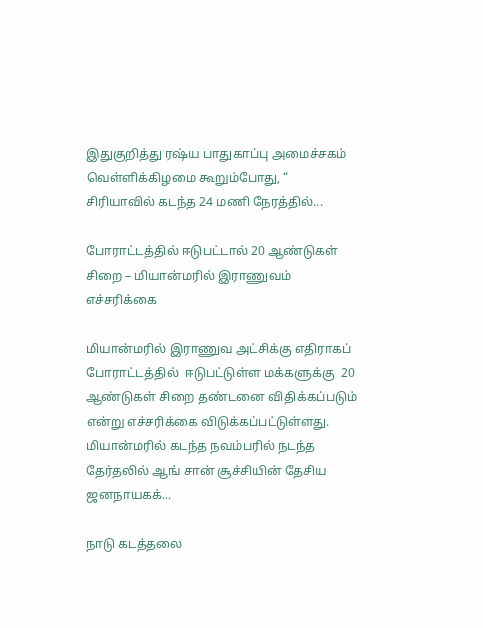இதுகுறித்து ரஷ்ய பாதுகாப்பு அமைச்சகம் வெள்ளிக்கிழமை கூறும்போது, “ சிரியாவில் கடந்த 24 மணி நேரத்தில்...

போராட்டத்தில் ஈடுபட்டால் 20 ஆண்டுகள் சிறை – மியான்மரில் இராணுவம் எச்சரிக்கை

மியான்மரில் இராணுவ அட்சிக்கு எதிராகப் போராட்டத்தில்  ஈடுபட்டுள்ள மக்களுக்கு  20 ஆண்டுகள் சிறை தண்டனை விதிக்கப்படும் என்று எச்சரிக்கை விடுக்கப்பட்டுள்ளது. மியான்மரில் கடந்த நவம்பரில் நடந்த தேர்தலில் ஆங் சான் சூச்சியின் தேசிய ஜனநாயகக்...

நாடு கடத்தலை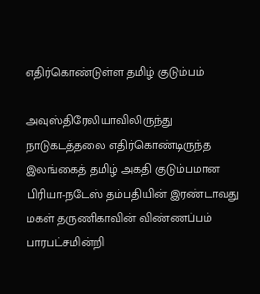எதிர்கொண்டுள்ள தமிழ் குடும்பம்

அவுஸ்திரேலியாவிலிருந்து நாடுகடத்தலை எதிர்கொண்டிருந்த இலங்கைத் தமிழ் அகதி குடும்பமான பிரியா-நடேஸ் தம்பதியின் இரண்டாவது மகள் தருணிகாவின் விண்ணப்பம் பாரபட்சமின்றி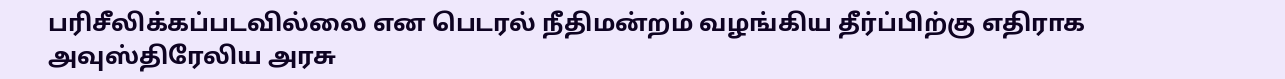பரிசீலிக்கப்படவில்லை என பெடரல் நீதிமன்றம் வழங்கிய தீர்ப்பிற்கு எதிராக அவுஸ்திரேலிய அரசு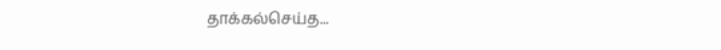தாக்கல்செய்த...